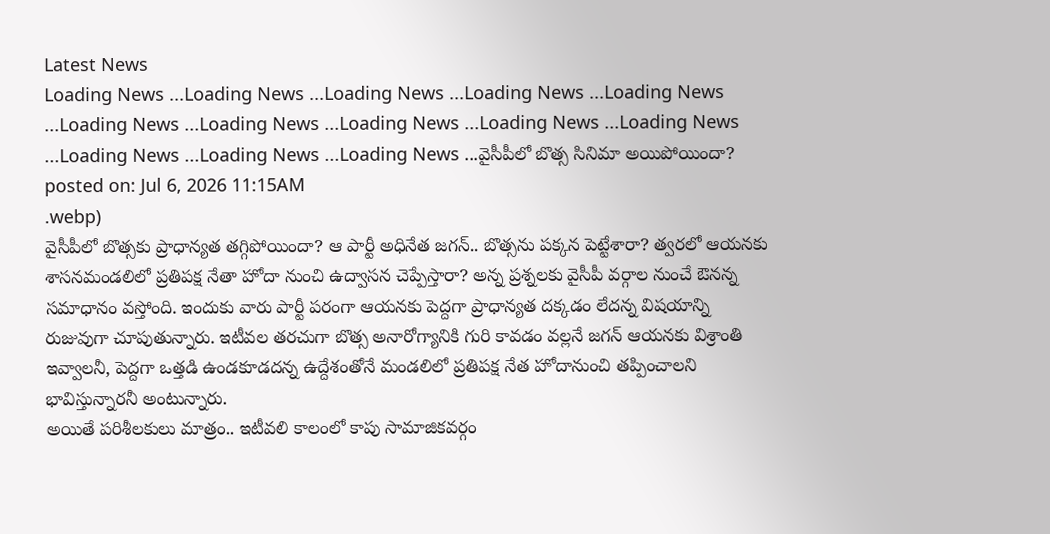Latest News
Loading News ...Loading News ...Loading News ...Loading News ...Loading News ...Loading News ...Loading News ...Loading News ...Loading News ...Loading News ...Loading News ...Loading News ...Loading News ...వైసీపీలో బొత్స సినిమా అయిపోయిందా?
posted on: Jul 6, 2026 11:15AM
.webp)
వైసీపీలో బొత్సకు ప్రాధాన్యత తగ్గిపోయిందా? ఆ పార్టీ అధినేత జగన్.. బొత్సను పక్కన పెట్టేశారా? త్వరలో ఆయనకు శాసనమండలిలో ప్రతిపక్ష నేతా హోదా నుంచి ఉద్వాసన చెప్పేస్తారా? అన్న ప్రశ్నలకు వైసీపీ వర్గాల నుంచే ఔనన్న సమాధానం వస్తోంది. ఇందుకు వారు పార్టీ పరంగా ఆయనకు పెద్దగా ప్రాధాన్యత దక్కడం లేదన్న విషయాన్ని రుజువుగా చూపుతున్నారు. ఇటీవల తరచుగా బొత్స అనారోగ్యానికి గురి కావడం వల్లనే జగన్ ఆయనకు విశ్రాంతి ఇవ్వాలనీ, పెద్దగా ఒత్తడి ఉండకూడదన్న ఉద్దేశంతోనే మండలిలో ప్రతిపక్ష నేత హోదానుంచి తప్పించాలని భావిస్తున్నారనీ అంటున్నారు.
అయితే పరిశీలకులు మాత్రం.. ఇటీవలి కాలంలో కాపు సామాజికవర్గం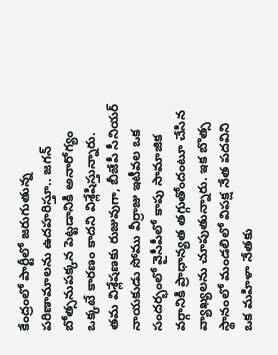కేంద్రంలో పార్టీలో జరుగుతున్న పరిణామాలను ఉదహరిస్తూ.. జగన్ బోత్సనుపక్కన పెట్టడానికి అనారోగ్యం ఒక్కటే కారణం కాదని విశ్లేషిస్తున్నారు. తమ విశ్లేషణకు రుజువుగా, బీజేపీ సీనియర్ నాయకుడు సోము వీర్రాజు ఇటీవల ఒక సందర్భంలో వైసీపీలో కాపు సామాజిక వర్గానికి ప్రాధాన్యత తగ్గుతోందంటూ చేసిన వ్యాఖ్యలను చూపుతున్నారు. ఇక బొత్స స్థానంలో మండలిలో విపక్ష నేత పదవిని ఒక మహిళా నేతకు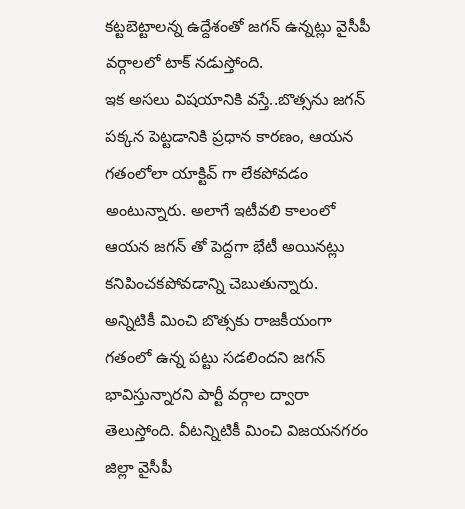కట్టబెట్టాలన్న ఉద్దేశంతో జగన్ ఉన్నట్లు వైసీపీ వర్గాలలో టాక్ నడుస్తోంది.
ఇక అసలు విషయానికి వస్తే..బొత్సను జగన్ పక్కన పెట్టడానికి ప్రధాన కారణం, ఆయన గతంలోలా యాక్టివ్ గా లేకపోవడం అంటున్నారు. అలాగే ఇటీవలి కాలంలో ఆయన జగన్ తో పెద్దగా భేటీ అయినట్లు కనిపించకపోవడాన్ని చెబుతున్నారు. అన్నిటికీ మించి బొత్సకు రాజకీయంగా గతంలో ఉన్న పట్టు సడలిందని జగన్ భావిస్తున్నారని పార్టీ వర్గాల ద్వారా తెలుస్తోంది. వీటన్నిటికీ మించి విజయనగరం జిల్లా వైసీపీ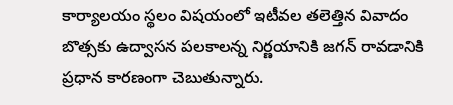కార్యాలయం స్థలం విషయంలో ఇటీవల తలెత్తిన వివాదం బొత్సకు ఉద్వాసన పలకాలన్న నిర్ణయానికి జగన్ రావడానికి ప్రధాన కారణంగా చెబుతున్నారు.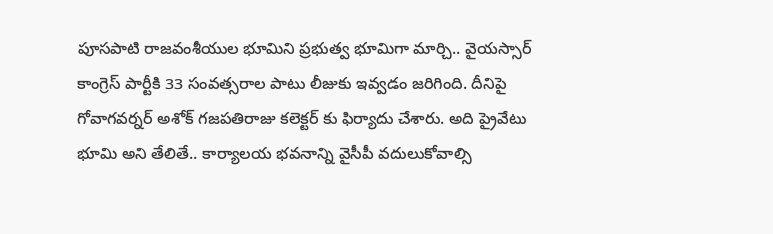పూసపాటి రాజవంశీయుల భూమిని ప్రభుత్వ భూమిగా మార్చి.. వైయస్సార్ కాంగ్రెస్ పార్టీకి 33 సంవత్సరాల పాటు లీజుకు ఇవ్వడం జరిగింది. దీనిపై గోవాగవర్నర్ అశోక్ గజపతిరాజు కలెక్టర్ కు ఫిర్యాదు చేశారు. అది ప్రైవేటు భూమి అని తేలితే.. కార్యాలయ భవనాన్ని వైసీపీ వదులుకోవాల్సి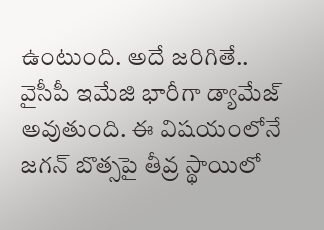ఉంటుంది. అదే జరిగితే.. వైసీపీ ఇమేజి భారీగా డ్యామేజ్ అవుతుంది. ఈ విషయంలోనే జగన్ బొత్సపై తీవ్ర స్థాయిలో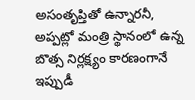అసంతృప్తితో ఉన్నారనీ, అప్పట్లో మంత్రి స్థానంలో ఉన్న బొత్స నిర్లక్ష్యం కారణంగానే ఇప్పుడీ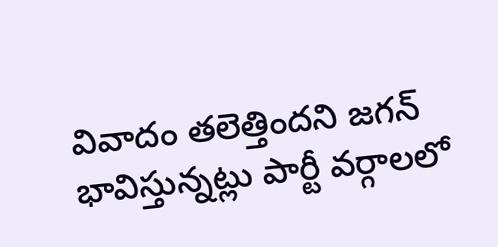వివాదం తలెత్తిందని జగన్ భావిస్తున్నట్లు పార్టీ వర్గాలలో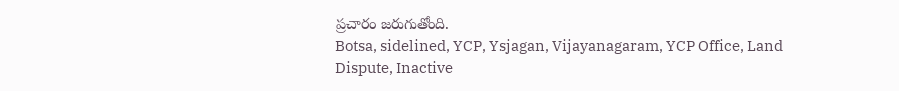ప్రచారం జరుగుతోంది.
Botsa, sidelined, YCP, Ysjagan, Vijayanagaram, YCP Office, Land Dispute, Inactive